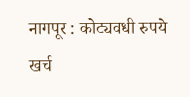नागपूर : कोट्यवधी रुपये खर्च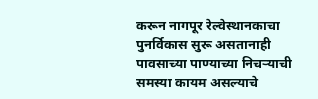करून नागपूर रेल्वेस्थानकाचा पुनर्विकास सुरू असतानाही पावसाच्या पाण्याच्या निचऱ्याची समस्या कायम असल्याचे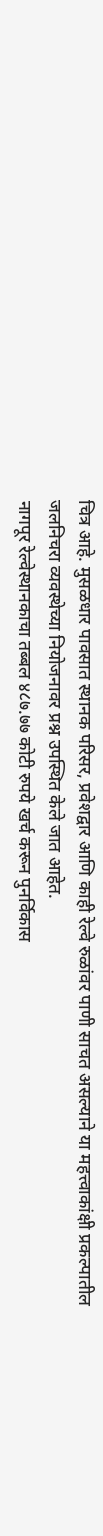चित्र आहे. मुसळधार पावसात स्थानक परिसर, प्रवेशद्वार आणि काही रेल्वे रुळांवर पाणी साचत असल्याने या महत्त्वाकांक्षी प्रकल्पातील जलनिचरा व्यवस्थेच्या नियोजनावर प्रश्न उपस्थित केले जात आहेत.
नागपूर रेल्वेस्थानकाचा तब्बल ४८७.७७ कोटी रुपये खर्च करून पुनर्विकास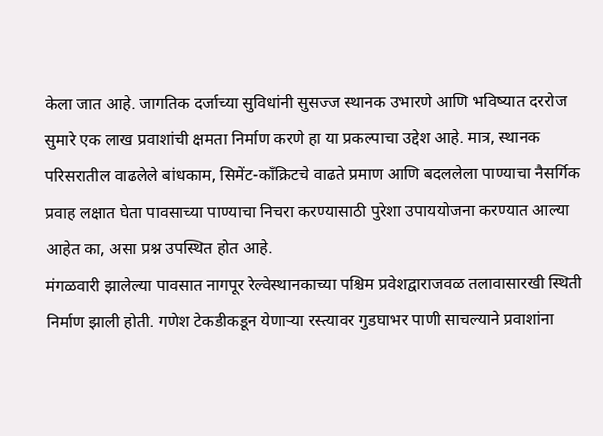केला जात आहे. जागतिक दर्जाच्या सुविधांनी सुसज्ज स्थानक उभारणे आणि भविष्यात दररोज सुमारे एक लाख प्रवाशांची क्षमता निर्माण करणे हा या प्रकल्पाचा उद्देश आहे. मात्र, स्थानक परिसरातील वाढलेले बांधकाम, सिमेंट-काँक्रिटचे वाढते प्रमाण आणि बदललेला पाण्याचा नैसर्गिक प्रवाह लक्षात घेता पावसाच्या पाण्याचा निचरा करण्यासाठी पुरेशा उपाययोजना करण्यात आल्या आहेत का, असा प्रश्न उपस्थित होत आहे.
मंगळवारी झालेल्या पावसात नागपूर रेल्वेस्थानकाच्या पश्चिम प्रवेशद्वाराजवळ तलावासारखी स्थिती निर्माण झाली होती. गणेश टेकडीकडून येणाऱ्या रस्त्यावर गुडघाभर पाणी साचल्याने प्रवाशांना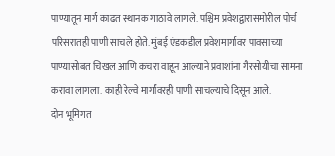पाण्यातून मार्ग काढत स्थानक गाठावे लागले. पश्चिम प्रवेशद्वारासमोरील पोर्च परिसरातही पाणी साचले होते. मुंबई एंडकडील प्रवेशमार्गावर पावसाच्या पाण्यासोबत चिखल आणि कचरा वाहून आल्याने प्रवाशांना गैरसोयीचा सामना करावा लागला. काही रेल्वे मार्गांवरही पाणी साचल्याचे दिसून आले.
दोन भूमिगत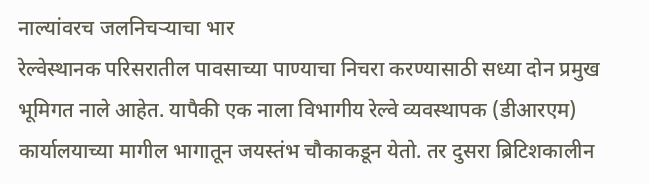नाल्यांवरच जलनिचऱ्याचा भार
रेल्वेस्थानक परिसरातील पावसाच्या पाण्याचा निचरा करण्यासाठी सध्या दोन प्रमुख भूमिगत नाले आहेत. यापैकी एक नाला विभागीय रेल्वे व्यवस्थापक (डीआरएम) कार्यालयाच्या मागील भागातून जयस्तंभ चौकाकडून येतो. तर दुसरा ब्रिटिशकालीन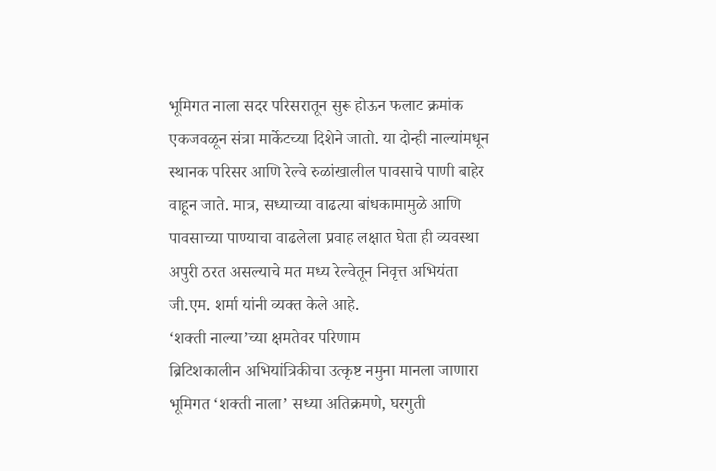भूमिगत नाला सदर परिसरातून सुरू होऊन फलाट क्रमांक एकजवळून संत्रा मार्केटच्या दिशेने जातो. या दोन्ही नाल्यांमधून स्थानक परिसर आणि रेल्वे रुळांखालील पावसाचे पाणी बाहेर वाहून जाते. मात्र, सध्याच्या वाढत्या बांधकामामुळे आणि पावसाच्या पाण्याचा वाढलेला प्रवाह लक्षात घेता ही व्यवस्था अपुरी ठरत असल्याचे मत मध्य रेल्वेतून निवृत्त अभियंता जी.एम. शर्मा यांनी व्यक्त केले आहे.
‘शक्ती नाल्या’च्या क्षमतेवर परिणाम
ब्रिटिशकालीन अभियांत्रिकीचा उत्कृष्ट नमुना मानला जाणारा भूमिगत ‘शक्ती नाला’ सध्या अतिक्रमणे, घरगुती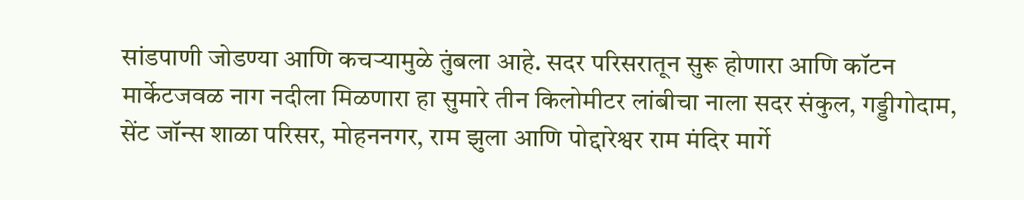सांडपाणी जोडण्या आणि कचऱ्यामुळे तुंबला आहे. सदर परिसरातून सुरू होणारा आणि कॉटन मार्केटजवळ नाग नदीला मिळणारा हा सुमारे तीन किलोमीटर लांबीचा नाला सदर संकुल, गड्डीगोदाम, सेंट जॉन्स शाळा परिसर, मोहननगर, राम झुला आणि पोद्दारेश्वर राम मंदिर मार्गे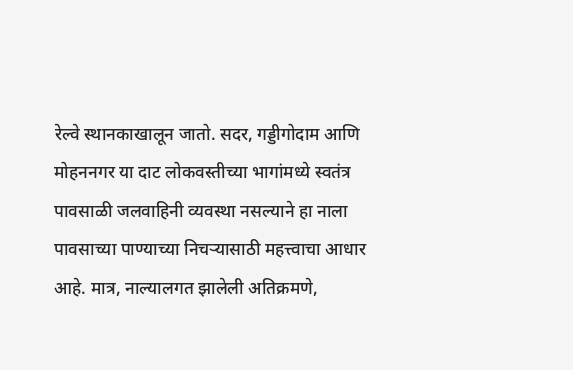रेल्वे स्थानकाखालून जातो. सदर, गड्डीगोदाम आणि मोहननगर या दाट लोकवस्तीच्या भागांमध्ये स्वतंत्र पावसाळी जलवाहिनी व्यवस्था नसल्याने हा नाला पावसाच्या पाण्याच्या निचऱ्यासाठी महत्त्वाचा आधार आहे. मात्र, नाल्यालगत झालेली अतिक्रमणे,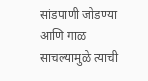सांडपाणी जोडण्या आणि गाळ साचल्यामुळे त्याची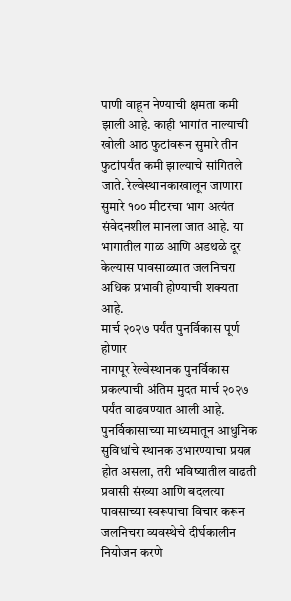पाणी वाहून नेण्याची क्षमता कमी झाली आहे. काही भागांत नाल्याची खोली आठ फुटांवरून सुमारे तीन फुटांपर्यंत कमी झाल्याचे सांगितले जाते. रेल्वेस्थानकाखालून जाणारा सुमारे १०० मीटरचा भाग अत्यंत संवेदनशील मानला जात आहे. या भागातील गाळ आणि अडथळे दूर केल्यास पावसाळ्यात जलनिचरा अधिक प्रभावी होण्याची शक्यता आहे.
मार्च २०२७ पर्यंत पुनर्विकास पूर्ण होणार
नागपूर रेल्वेस्थानक पुनर्विकास प्रकल्पाची अंतिम मुदत मार्च २०२७ पर्यंत वाढवण्यात आली आहे. पुनर्विकासाच्या माध्यमातून आधुनिक सुविधांचे स्थानक उभारण्याचा प्रयत्न होत असला, तरी भविष्यातील वाढती प्रवासी संख्या आणि बदलत्या पावसाच्या स्वरूपाचा विचार करून जलनिचरा व्यवस्थेचे दीर्घकालीन नियोजन करणे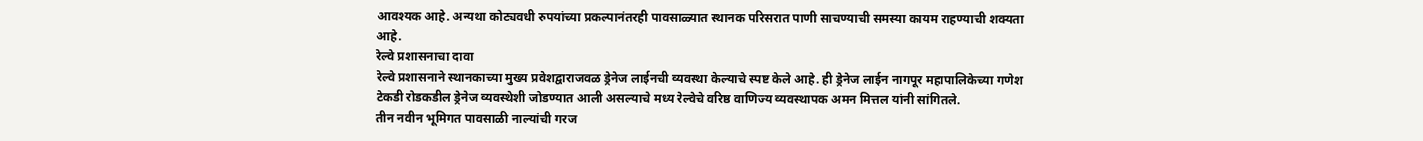आवश्यक आहे. अन्यथा कोट्यवधी रुपयांच्या प्रकल्पानंतरही पावसाळ्यात स्थानक परिसरात पाणी साचण्याची समस्या कायम राहण्याची शक्यता आहे.
रेल्वे प्रशासनाचा दावा
रेल्वे प्रशासनाने स्थानकाच्या मुख्य प्रवेशद्वाराजवळ ड्रेनेज लाईनची व्यवस्था केल्याचे स्पष्ट केले आहे. ही ड्रेनेज लाईन नागपूर महापालिकेच्या गणेश टेकडी रोडकडील ड्रेनेज व्यवस्थेशी जोडण्यात आली असल्याचे मध्य रेल्वेचे वरिष्ठ वाणिज्य व्यवस्थापक अमन मित्तल यांनी सांगितले.
तीन नवीन भूमिगत पावसाळी नाल्यांची गरज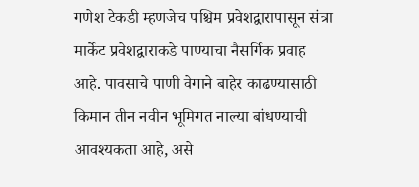गणेश टेकडी म्हणजेच पश्चिम प्रवेशद्वारापासून संत्रा मार्केट प्रवेशद्वाराकडे पाण्याचा नैसर्गिक प्रवाह आहे. पावसाचे पाणी वेगाने बाहेर काढण्यासाठी किमान तीन नवीन भूमिगत नाल्या बांधण्याची आवश्यकता आहे, असे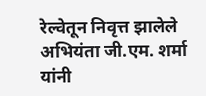रेल्वेतून निवृत्त झालेले अभियंता जी.एम. शर्मा यांनी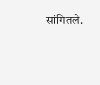सांगितले.